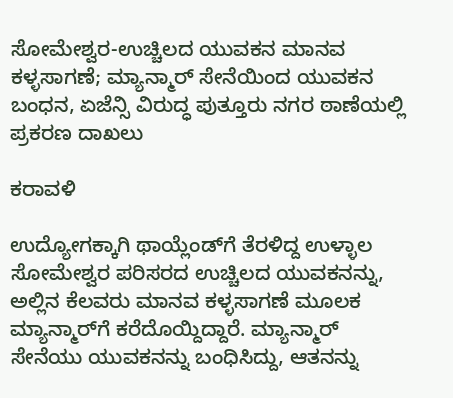ಸೋಮೇಶ್ವರ-ಉಚ್ಚಿಲದ ಯುವಕನ ಮಾನವ ಕಳ್ಳಸಾಗಣೆ; ಮ್ಯಾನ್ಮಾರ್‌ ಸೇನೆಯಿಂದ ಯುವಕನ ಬಂಧನ, ಏಜೆನ್ಸಿ ವಿರುದ್ಧ ಪುತ್ತೂರು ನಗರ ಠಾಣೆಯಲ್ಲಿ ಪ್ರಕರಣ ದಾಖಲು

ಕರಾವಳಿ

ಉದ್ಯೋಗಕ್ಕಾಗಿ ಥಾಯ್ಲೆಂಡ್‌ಗೆ ತೆರಳಿದ್ದ ಉಳ್ಳಾಲ ಸೋಮೇಶ್ವರ ಪರಿಸರದ ಉಚ್ಚಿಲದ ಯುವಕನನ್ನು, ಅಲ್ಲಿನ ಕೆಲವರು ಮಾನವ ಕಳ್ಳಸಾಗಣೆ ಮೂಲಕ ಮ್ಯಾನ್ಮಾರ್‌ಗೆ ಕರೆದೊಯ್ದಿದ್ದಾರೆ. ಮ್ಯಾನ್ಮಾರ್‌ ಸೇನೆಯು ಯುವಕನನ್ನು ಬಂಧಿಸಿದ್ದು, ಆತನನ್ನು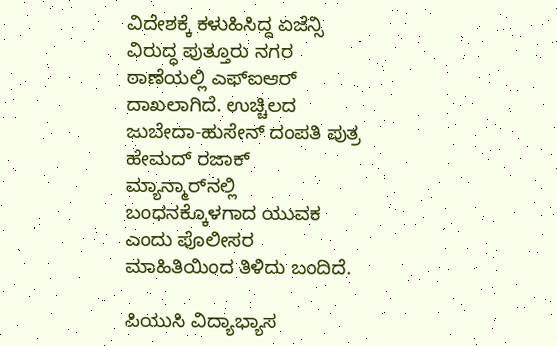ವಿದೇಶಕ್ಕೆ ಕಳುಹಿಸಿದ್ದ ಏಜೆನ್ಸಿ ವಿರುದ್ಧ ಪುತ್ತೂರು ನಗರ ಠಾಣೆಯಲ್ಲಿ ಎಫ್‌ಐಆರ್‌ ದಾಖಲಾಗಿದೆ. ಉಚ್ಚಿಲದ ಜುಬೇದಾ-ಹುಸೇನ್‌ ದಂಪತಿ ಪುತ್ರ ಹೇಮದ್ ರಜಾಕ್‌ ಮ್ಯಾನ್ಮಾರ್‌ನಲ್ಲಿ ಬಂಧನಕ್ಕೊಳಗಾದ ಯುವಕ ಎಂದು ಪೊಲೀಸರ ಮಾಹಿತಿಯಿಂದ ತಿಳಿದು ಬಂದಿದೆ.

ಪಿಯುಸಿ ವಿದ್ಯಾಭ್ಯಾಸ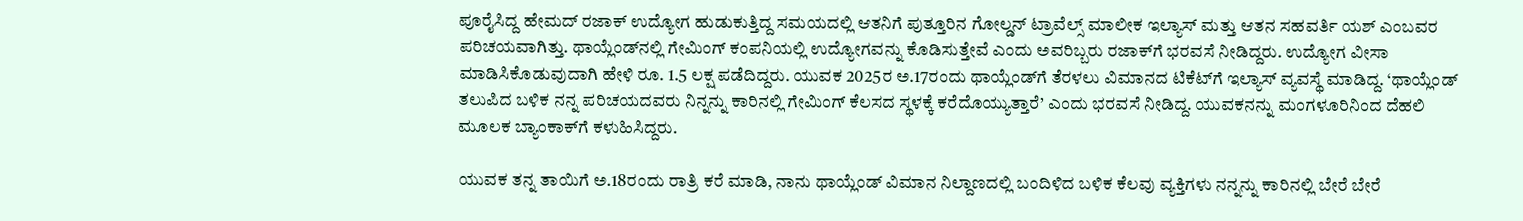ಪೂರೈಸಿದ್ದ ಹೇಮದ್ ರಜಾಕ್‌ ಉದ್ಯೋಗ ಹುಡುಕುತ್ತಿದ್ದ ಸಮಯದಲ್ಲಿ ಆತನಿಗೆ ಪುತ್ತೂರಿನ ಗೋಲ್ಡನ್ ಟ್ರಾವೆಲ್ಸ್ ಮಾಲೀಕ ಇಲ್ಯಾಸ್ ಮತ್ತು ಆತನ ಸಹವರ್ತಿ ಯಶ್ ಎಂಬವರ ಪರಿಚಯವಾಗಿತ್ತು. ಥಾಯ್ಲೆಂಡ್‌ನಲ್ಲಿ ಗೇಮಿಂಗ್ ಕಂಪನಿಯಲ್ಲಿ ಉದ್ಯೋಗವನ್ನು ಕೊಡಿಸುತ್ತೇವೆ ಎಂದು ಅವರಿಬ್ಬರು ರಜಾಕ್‌ಗೆ ಭರವಸೆ ನೀಡಿದ್ದರು. ಉದ್ಯೋಗ ವೀಸಾ ಮಾಡಿಸಿಕೊಡುವುದಾಗಿ ಹೇಳಿ ರೂ. 1.5 ಲಕ್ಷ ಪಡೆದಿದ್ದರು. ಯುವಕ 2025ರ ಅ.17ರಂದು ಥಾಯ್ಲೆಂಡ್‌ಗೆ ತೆರಳಲು ವಿಮಾನದ ಟಿಕೆಟ್‌ಗೆ ಇಲ್ಯಾಸ್ ವ್ಯವಸ್ಥೆ ಮಾಡಿದ್ದ. ‘ಥಾಯ್ಲೆಂಡ್ ತಲುಪಿದ ಬಳಿಕ ನನ್ನ ಪರಿಚಯದವರು ನಿನ್ನನ್ನು ಕಾರಿನಲ್ಲಿ ಗೇಮಿಂಗ್ ಕೆಲಸದ ಸ್ಥಳಕ್ಕೆ ಕರೆದೊಯ್ಯುತ್ತಾರೆ’ ಎಂದು ಭರವಸೆ ನೀಡಿದ್ದ. ಯುವಕನನ್ನು ಮಂಗಳೂರಿನಿಂದ ದೆಹಲಿ ಮೂಲಕ ಬ್ಯಾಂಕಾಕ್‌ಗೆ ಕಳುಹಿಸಿದ್ದರು.

ಯುವಕ ತನ್ನ ತಾಯಿಗೆ ಅ.18ರಂದು ರಾತ್ರಿ ಕರೆ ಮಾಡಿ, ನಾನು ಥಾಯ್ಲೆಂಡ್‌ ವಿಮಾನ ನಿಲ್ದಾಣದಲ್ಲಿ ಬಂದಿಳಿದ ಬಳಿಕ ಕೆಲವು ವ್ಯಕ್ತಿಗಳು ನನ್ನನ್ನು ಕಾರಿನಲ್ಲಿ ಬೇರೆ ಬೇರೆ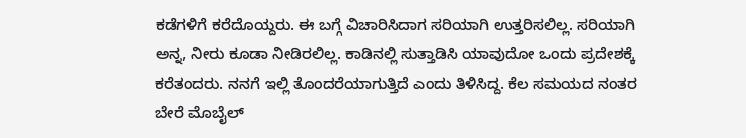ಕಡೆಗಳಿಗೆ ಕರೆದೊಯ್ದರು. ಈ ಬಗ್ಗೆ ವಿಚಾರಿಸಿದಾಗ ಸರಿಯಾಗಿ ಉತ್ತರಿಸಲಿಲ್ಲ. ಸರಿಯಾಗಿ ಅನ್ನ, ನೀರು ಕೂಡಾ ನೀಡಿರಲಿಲ್ಲ. ಕಾಡಿನಲ್ಲಿ ಸುತ್ತಾಡಿಸಿ ಯಾವುದೋ ಒಂದು ಪ್ರದೇಶಕ್ಕೆ ಕರೆತಂದರು. ನನಗೆ ಇಲ್ಲಿ ತೊಂದರೆಯಾಗುತ್ತಿದೆ ಎಂದು ತಿಳಿಸಿದ್ದ. ಕೆಲ ಸಮಯದ ನಂತರ ಬೇರೆ ಮೊಬೈಲ್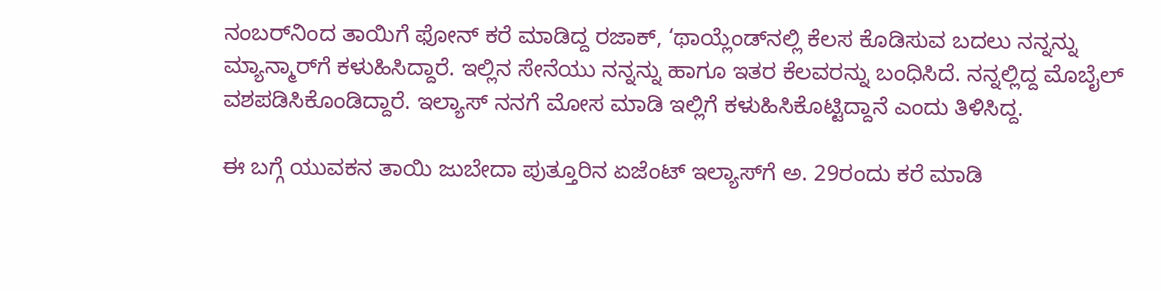ನಂಬರ್‌ನಿಂದ ತಾಯಿಗೆ ಫೋನ್ ಕರೆ ಮಾಡಿದ್ದ ರಜಾಕ್‌, ‘ಥಾಯ್ಲೆಂಡ್‌ನಲ್ಲಿ ಕೆಲಸ ಕೊಡಿಸುವ ಬದಲು ನನ್ನನ್ನು ಮ್ಯಾನ್ಮಾರ್‌ಗೆ ಕಳುಹಿಸಿದ್ದಾರೆ. ಇಲ್ಲಿನ ಸೇನೆಯು ನನ್ನನ್ನು ಹಾಗೂ ಇತರ ಕೆಲವರನ್ನು ಬಂಧಿಸಿದೆ. ನನ್ನಲ್ಲಿದ್ದ ಮೊಬೈಲ್ ವಶಪಡಿಸಿಕೊಂಡಿದ್ದಾರೆ. ಇಲ್ಯಾಸ್‌ ನನಗೆ ಮೋಸ ಮಾಡಿ ಇಲ್ಲಿಗೆ ಕಳುಹಿಸಿಕೊಟ್ಟಿದ್ದಾನೆ ಎಂದು ತಿಳಿಸಿದ್ದ.

ಈ ಬಗ್ಗೆ ಯುವಕನ ತಾಯಿ ಜುಬೇದಾ ಪುತ್ತೂರಿನ ಏಜೆಂಟ್ ಇಲ್ಯಾಸ್‌ಗೆ ಅ. 29ರಂದು ಕರೆ ಮಾಡಿ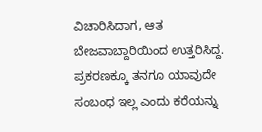ವಿಚಾರಿಸಿದಾಗ, ಆತ ಬೇಜವಾಬ್ದಾರಿಯಿಂದ ಉತ್ತರಿಸಿದ್ದ. ಪ್ರಕರಣಕ್ಕೂ ತನಗೂ ಯಾವುದೇ ಸಂಬಂಧ ಇಲ್ಲ ಎಂದು ಕರೆಯನ್ನು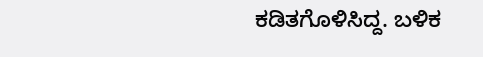ಕಡಿತಗೊಳಿಸಿದ್ದ. ಬಳಿಕ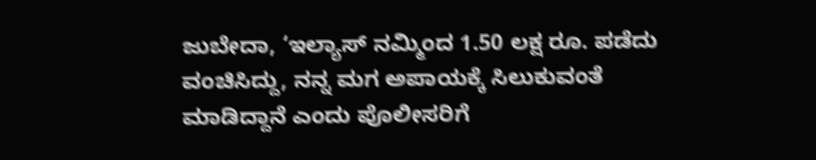ಜುಬೇದಾ, ‘ಇಲ್ಯಾಸ್‌ ನಮ್ಮಿಂದ 1.50 ಲಕ್ಷ ರೂ. ಪಡೆದು ವಂಚಿಸಿದ್ದು, ನನ್ನ ಮಗ ಅಪಾಯಕ್ಕೆ ಸಿಲುಕುವಂತೆ ಮಾಡಿದ್ದಾನೆ ಎಂದು ಪೊಲೀಸರಿಗೆ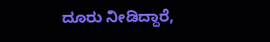ದೂರು ನೀಡಿದ್ದಾರೆ,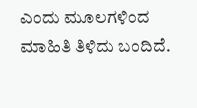ಎಂದು ಮೂಲಗಳಿಂದ ಮಾಹಿತಿ ತಿಳಿದು ಬಂದಿದೆ.